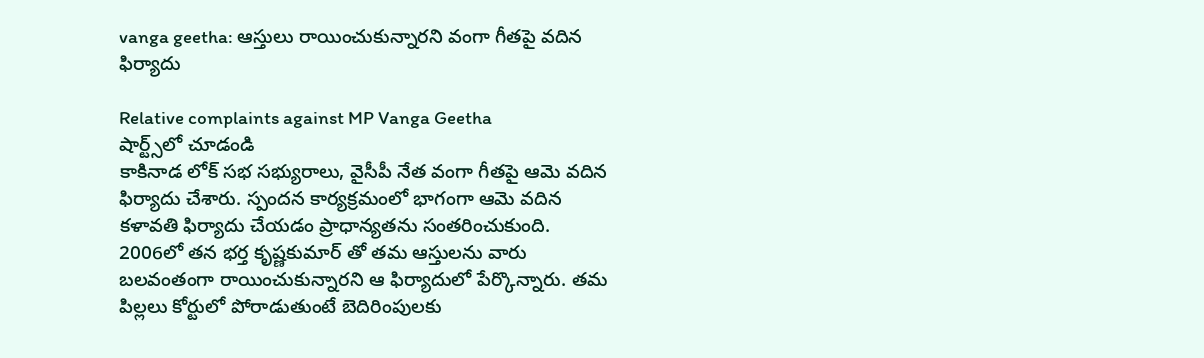vanga geetha: ఆస్తులు రాయించుకున్నారని వంగా గీతపై వదిన ఫిర్యాదు

Relative complaints against MP Vanga Geetha
షార్ట్స్‌లో చూడండి
కాకినాడ లోక్ సభ సభ్యురాలు, వైసీపీ నేత వంగా గీతపై ఆమె వదిన ఫిర్యాదు చేశారు. స్పందన కార్యక్రమంలో భాగంగా ఆమె వదిన కళావతి ఫిర్యాదు చేయడం ప్రాధాన్యతను సంతరించుకుంది. 2006లో తన భర్త కృష్ణకుమార్ తో తమ ఆస్తులను వారు బలవంతంగా రాయించుకున్నారని ఆ ఫిర్యాదులో పేర్కొన్నారు. తమ పిల్లలు కోర్టులో పోరాడుతుంటే బెదిరింపులకు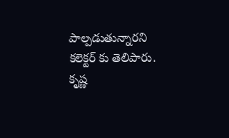పాల్పడుతున్నారని కలెక్టర్ కు తెలిపారు. కృష్ణ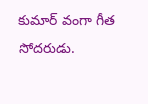కుమార్ వంగా గీత సోదరుడు.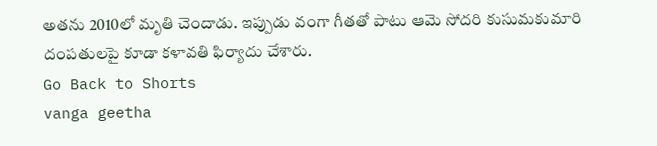అతను 2010లో మృతి చెందాడు. ఇప్పుడు వంగా గీతతో పాటు ఆమె సోదరి కుసుమకుమారి దంపతులపై కూడా కళావతి ఫిర్యాదు చేశారు.
Go Back to Shorts
vanga geetha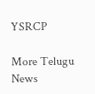YSRCP

More Telugu News